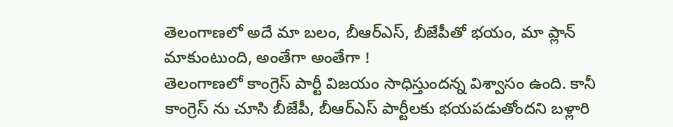తెలంగాణలో అదే మా బలం, బీఆర్ఎస్, బీజేపీతో భయం, మా ప్లాన్ మాకుంటుంది, అంతేగా అంతేగా !
తెలంగాణలో కాంగ్రెస్ పార్టీ విజయం సాధిస్తుందన్న విశ్వాసం ఉంది. కానీ కాంగ్రెస్ ను చూసి బీజేపీ, బీఆర్ఎస్ పార్టీలకు భయపడుతోందని బళ్లారి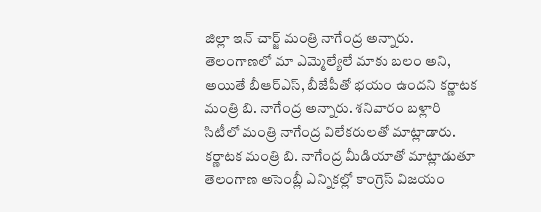జిల్లా ఇన్ చార్జ్ మంత్రి నాగేంద్ర అన్నారు. తెలంగాణలో మా ఎమ్మెల్యేలే మాకు బలం అని, అయితే బీఆర్ఎస్, బీజేపీతో భయం ఉందని కర్ణాటక మంత్రి బి. నాగేంద్ర అన్నారు. శనివారం బళ్లారి సిటీలో మంత్రి నాగేంద్ర విలేకరులతో మాట్లాడారు.
కర్ణాటక మంత్రి బి. నాగేంద్ర మీడియాతో మాట్లాడుతూ తెలంగాణ అసెంబ్లీ ఎన్నికల్లో కాంగ్రెస్ విజయం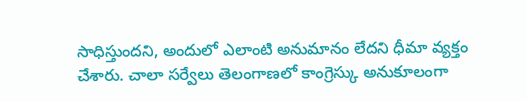సాధిస్తుందని, అందులో ఎలాంటి అనుమానం లేదని ధీమా వ్యక్తం చేశారు. చాలా సర్వేలు తెలంగాణలో కాంగ్రెస్కు అనుకూలంగా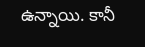ఉన్నాయి. కానీ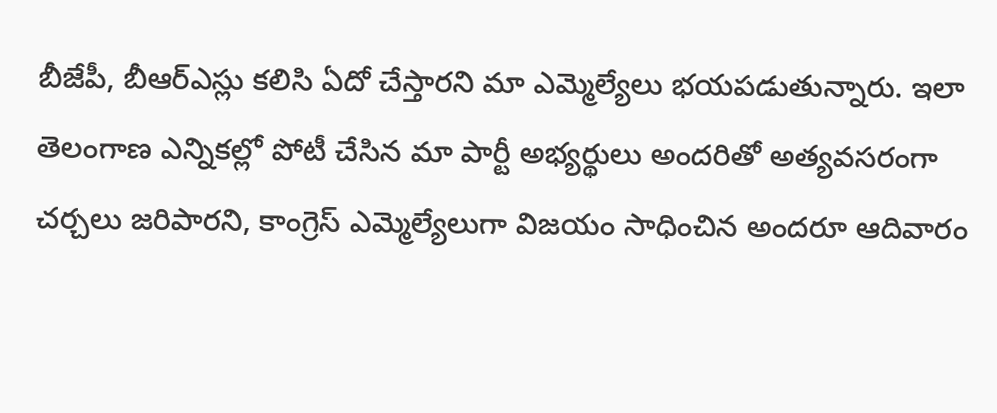బీజేపీ, బీఆర్ఎస్లు కలిసి ఏదో చేస్తారని మా ఎమ్మెల్యేలు భయపడుతున్నారు. ఇలా తెలంగాణ ఎన్నికల్లో పోటీ చేసిన మా పార్టీ అభ్యర్థులు అందరితో అత్యవసరంగా చర్చలు జరిపారని, కాంగ్రెస్ ఎమ్మెల్యేలుగా విజయం సాధించిన అందరూ ఆదివారం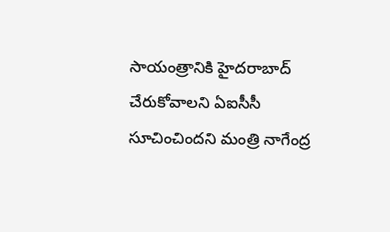సాయంత్రానికి హైదరాబాద్ చేరుకోవాలని ఏఐసీసీ సూచించిందని మంత్రి నాగేంద్ర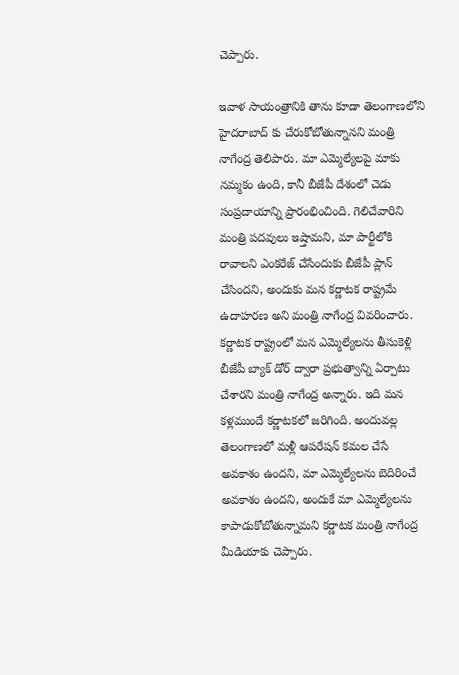చెప్పారు.

ఇవాళ సాయంత్రానికి తాను కూడా తెలంగాణలోని హైదరాబాద్ కు చేరుకోబోతున్నానని మంత్రి నాగేంద్ర తెలిపారు. మా ఎమ్మెల్యేలపై మాకు నమ్మకం ఉంది, కానీ బీజేపీ దేశంలో చెడు సంప్రదాయాన్ని ప్రారంభించింది. గెలిచేవారిని మంత్రి పదవులు ఇష్తామని, మా పార్టీలోకి రావాలని ఎంకరేజ్ చేసేందుకు బీజేపీ ప్లాన్ చేసిందని, అందుకు మన కర్ణాటక రాష్ట్రమే ఉదాహరణ అని మంత్రి నాగేంద్ర వివరించారు.
కర్ణాటక రాష్ట్రంలో మన ఎమ్మెల్యేలను తీసుకెళ్లి బీజేపీ బ్యాక్ డోర్ ద్వారా ప్రభుత్వాన్ని ఏర్పాటు చేశారని మంత్రి నాగేంద్ర అన్నారు. ఇది మన కళ్లముందే కర్ణాటకలో జరిగింది. అందువల్ల తెలంగాణలో మళ్లీ ఆపరేషన్ కమల చేసే అవకాశం ఉందని, మా ఎమ్మెల్యేలను బెదిరించే అవకాశం ఉందని, అందుకే మా ఎమ్మెల్యేలను కాపాడుకోబోతున్నామని కర్ణాటక మంత్రి నాగేంద్ర మీడియాకు చెప్పారు.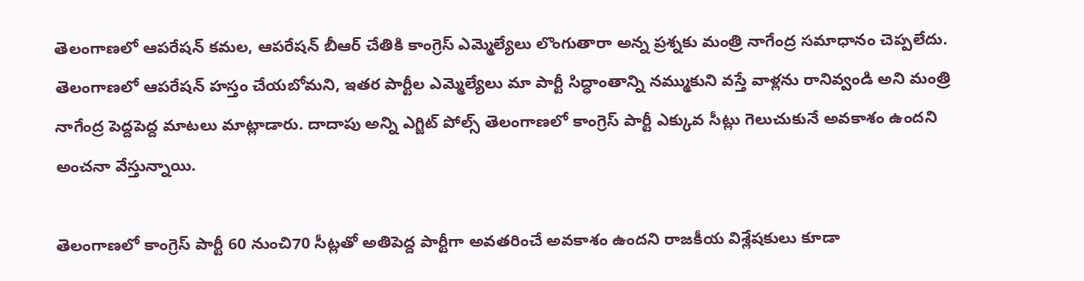తెలంగాణలో ఆపరేషన్ కమల, ఆపరేషన్ బీఆర్ చేతికి కాంగ్రెస్ ఎమ్మెల్యేలు లొంగుతారా అన్న ప్రశ్నకు మంత్రి నాగేంద్ర సమాధానం చెప్పలేదు. తెలంగాణలో ఆపరేషన్ హస్తం చేయబోమని, ఇతర పార్టీల ఎమ్మెల్యేలు మా పార్టీ సిద్ధాంతాన్ని నమ్ముకుని వస్తే వాళ్లను రానివ్వండి అని మంత్రి నాగేంద్ర పెద్దపెద్ద మాటలు మాట్లాడారు. దాదాపు అన్ని ఎగ్జిట్ పోల్స్ తెలంగాణలో కాంగ్రెస్ పార్టీ ఎక్కువ సీట్లు గెలుచుకునే అవకాశం ఉందని అంచనా వేస్తున్నాయి.

తెలంగాణలో కాంగ్రెస్ పార్టీ 60 నుంచి70 సీట్లతో అతిపెద్ద పార్టీగా అవతరించే అవకాశం ఉందని రాజకీయ విశ్లేషకులు కూడా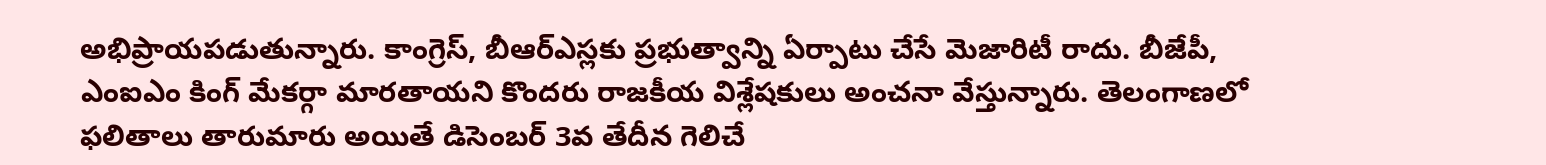అభిప్రాయపడుతున్నారు. కాంగ్రెస్, బీఆర్ఎస్లకు ప్రభుత్వాన్ని ఏర్పాటు చేసే మెజారిటీ రాదు. బీజేపీ, ఎంఐఎం కింగ్ మేకర్గా మారతాయని కొందరు రాజకీయ విశ్లేషకులు అంచనా వేస్తున్నారు. తెలంగాణలో ఫలితాలు తారుమారు అయితే డిసెంబర్ 3వ తేదీన గెలిచే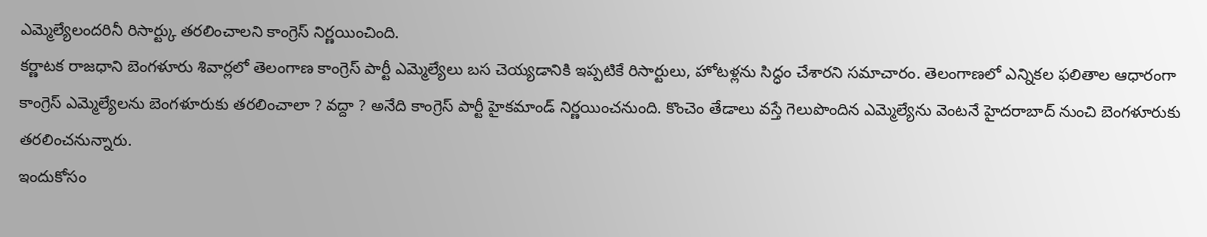ఎమ్మెల్యేలందరినీ రిసార్ట్కు తరలించాలని కాంగ్రెస్ నిర్ణయించింది.
కర్ణాటక రాజధాని బెంగళూరు శివార్లలో తెలంగాణ కాంగ్రెస్ పార్టీ ఎమ్మెల్యేలు బస చెయ్యడానికి ఇప్పటికే రిసార్టులు, హోటళ్లను సిద్ధం చేశారని సమాచారం. తెలంగాణలో ఎన్నికల ఫలితాల ఆధారంగా కాంగ్రెస్ ఎమ్మెల్యేలను బెంగళూరుకు తరలించాలా ? వద్దా ? అనేది కాంగ్రెస్ పార్టీ హైకమాండ్ నిర్ణయించనుంది. కొంచెం తేడాలు వస్తే గెలుపొందిన ఎమ్మెల్యేను వెంటనే హైదరాబాద్ నుంచి బెంగళూరుకు తరలించనున్నారు.
ఇందుకోసం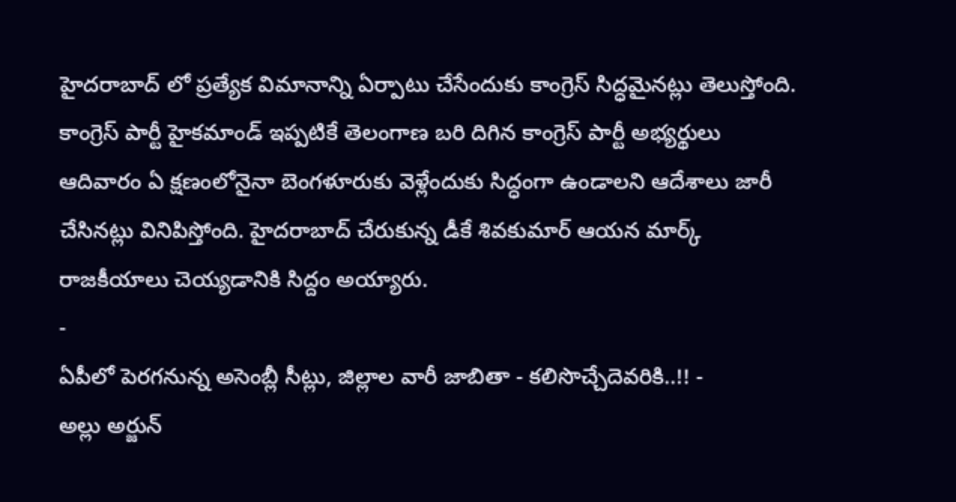హైదరాబాద్ లో ప్రత్యేక విమానాన్ని ఏర్పాటు చేసేందుకు కాంగ్రెస్ సిద్ధమైనట్లు తెలుస్తోంది. కాంగ్రెస్ పార్టీ హైకమాండ్ ఇప్పటికే తెలంగాణ బరి దిగిన కాంగ్రెస్ పార్టీ అభ్యర్థులు ఆదివారం ఏ క్షణంలోనైనా బెంగళూరుకు వెళ్లేందుకు సిద్ధంగా ఉండాలని ఆదేశాలు జారీ చేసినట్లు వినిపిస్తోంది. హైదరాబాద్ చేరుకున్న డీకే శివకుమార్ ఆయన మార్క్ రాజకీయాలు చెయ్యడానికి సిద్దం అయ్యారు.
-
ఏపీలో పెరగనున్న అసెంబ్లీ సీట్లు, జిల్లాల వారీ జాబితా - కలిసొచ్చేదెవరికి..!! -
అల్లు అర్జున్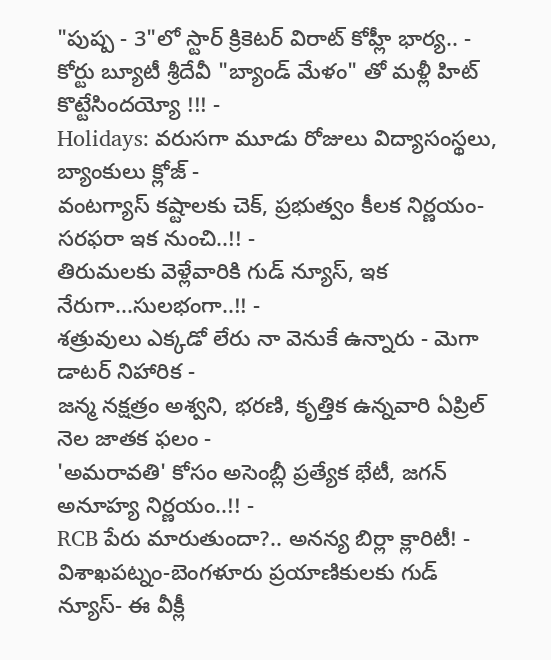"పుష్ప - 3"లో స్టార్ క్రికెటర్ విరాట్ కోహ్లీ భార్య.. -
కోర్టు బ్యూటీ శ్రీదేవీ "బ్యాండ్ మేళం" తో మళ్లీ హిట్ కొట్టేసిందయ్యో !!! -
Holidays: వరుసగా మూడు రోజులు విద్యాసంస్థలు, బ్యాంకులు క్లోజ్ -
వంటగ్యాస్ కష్టాలకు చెక్, ప్రభుత్వం కీలక నిర్ణయం- సరఫరా ఇక నుంచి..!! -
తిరుమలకు వెళ్లేవారికి గుడ్ న్యూస్, ఇక నేరుగా...సులభంగా..!! -
శత్రువులు ఎక్కడో లేరు నా వెనుకే ఉన్నారు - మెగా డాటర్ నిహారిక -
జన్మ నక్షత్రం అశ్వని, భరణి, కృత్తిక ఉన్నవారి ఏప్రిల్ నెల జాతక ఫలం -
'అమరావతి' కోసం అసెంబ్లీ ప్రత్యేక భేటీ, జగన్ అనూహ్య నిర్ణయం..!! -
RCB పేరు మారుతుందా?.. అనన్య బిర్లా క్లారిటీ! -
విశాఖపట్నం-బెంగళూరు ప్రయాణికులకు గుడ్ న్యూస్- ఈ వీక్లీ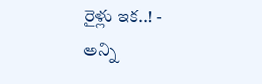రైళ్లు ఇక..! -
అన్ని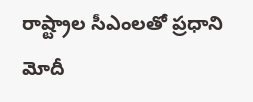రాష్ట్రాల సీఎంలతో ప్రధాని మోదీ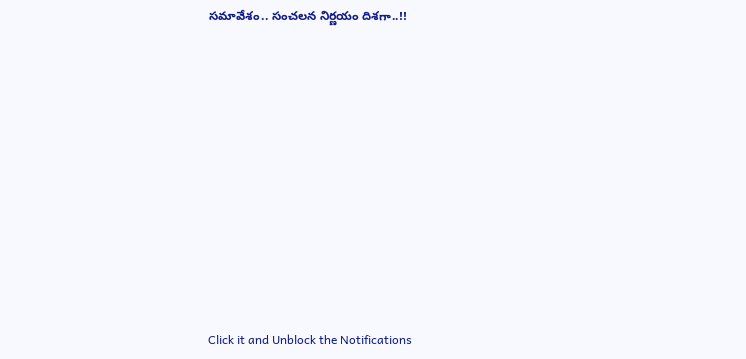సమావేశం.. సంచలన నిర్ణయం దిశగా..!!












Click it and Unblock the Notifications